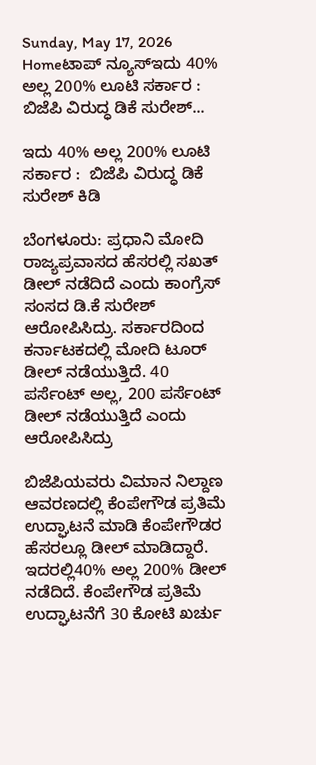Sunday, May 17, 2026
Homeಟಾಪ್ ನ್ಯೂಸ್ಇದು 40% ಅಲ್ಲ 200% ಲೂಟಿ ಸರ್ಕಾರ :  ಬಿಜೆಪಿ ವಿರುದ್ಧ ಡಿಕೆ ಸುರೇಶ್...

ಇದು 40% ಅಲ್ಲ 200% ಲೂಟಿ ಸರ್ಕಾರ :  ಬಿಜೆಪಿ ವಿರುದ್ಧ ಡಿಕೆ ಸುರೇಶ್ ಕಿಡಿ

ಬೆಂಗಳೂರು: ಪ್ರಧಾನಿ ಮೋದಿ ರಾಜ್ಯಪ್ರವಾಸದ ಹೆಸರಲ್ಲಿ ಸಖತ್‌ ಡೀಲ್ ನಡೆದಿದೆ ಎಂದು ಕಾಂಗ್ರೆಸ್ ಸಂಸದ ಡಿ.ಕೆ ಸುರೇಶ್‌ ಆರೋಪಿಸಿದ್ರು. ಸರ್ಕಾರದಿಂದ ಕರ್ನಾಟಕದಲ್ಲಿ ಮೋದಿ ಟೂರ್ ಡೀಲ್ ನಡೆಯುತ್ತಿದೆ. 40 ಪರ್ಸೆಂಟ್ ಅಲ್ಲ, 200 ಪರ್ಸೆಂಟ್ ಡೀಲ್ ನಡೆಯುತ್ತಿದೆ ಎಂದು ಆರೋಪಿಸಿದ್ರು

ಬಿಜೆಪಿಯವರು ವಿಮಾನ ನಿಲ್ದಾಣ ಆವರಣದಲ್ಲಿ ಕೆಂಪೇಗೌಡ ಪ್ರತಿಮೆ ಉದ್ಘಾಟನೆ ಮಾಡಿ ಕೆಂಪೇಗೌಡರ ಹೆಸರಲ್ಲೂ ಡೀಲ್ ಮಾಡಿದ್ದಾರೆ. ಇದರಲ್ಲಿ40% ಅಲ್ಲ 200% ಡೀಲ್ ನಡೆದಿದೆ. ಕೆಂಪೇಗೌಡ ಪ್ರತಿಮೆ ಉದ್ಘಾಟನೆಗೆ 30 ಕೋಟಿ ಖರ್ಚು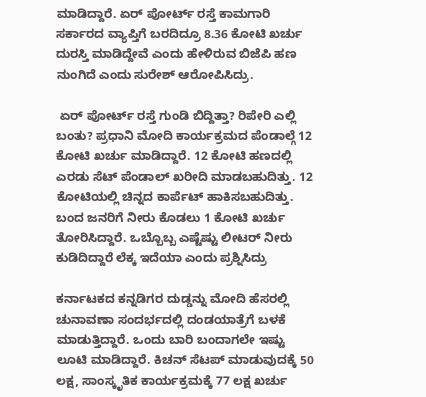ಮಾಡಿದ್ದಾರೆ. ಏರ್ ಪೋರ್ಟ್ ರಸ್ತೆ ಕಾಮಗಾರಿ ಸರ್ಕಾರದ ವ್ಯಾಪ್ತಿಗೆ ಬರದಿದ್ರೂ 8.36 ಕೋಟಿ ಖರ್ಚು ದುರಸ್ತಿ ಮಾಡಿದ್ದೇವೆ ಎಂದು ಹೇಳಿರುವ ಬಿಜೆಪಿ ಹಣ ನುಂಗಿದೆ ಎಂದು ಸುರೇಶ್‌ ಆರೋಪಿಸಿದ್ರು.

 ಏರ್ ಪೋರ್ಟ್ ರಸ್ತೆ ಗುಂಡಿ ಬಿದ್ದಿತ್ತಾ? ರಿಪೇರಿ ಎಲ್ಲಿ ಬಂತು? ಪ್ರಧಾನಿ ಮೋದಿ ಕಾರ್ಯಕ್ರಮದ ಪೆಂಡಾಲ್ಗೆ 12 ಕೋಟಿ ಖರ್ಚು ಮಾಡಿದ್ದಾರೆ. 12 ಕೋಟಿ ಹಣದಲ್ಲಿ ಎರಡು ಸೆಟ್ ಪೆಂಡಾಲ್ ಖರೀದಿ ಮಾಡಬಹುದಿತ್ತು. 12 ಕೋಟಿಯಲ್ಲಿ ಚಿನ್ನದ ಕಾರ್ಪೆಟ್ ಹಾಕಿಸಬಹುದಿತ್ತು. ಬಂದ ಜನರಿಗೆ ನೀರು ಕೊಡಲು 1 ಕೋಟಿ ಖರ್ಚು ತೋರಿಸಿದ್ದಾರೆ. ಒಬ್ಬೊಬ್ಬ ಎಷ್ಟೆಷ್ಟು ಲೀಟರ್ ನೀರು ಕುಡಿದಿದ್ದಾರೆ ಲೆಕ್ಕ ಇದೆಯಾ ಎಂದು ಪ್ರಶ್ನಿಸಿದ್ರು

ಕರ್ನಾಟಕದ ಕನ್ನಡಿಗರ ದುಡ್ಡನ್ನು ಮೋದಿ ಹೆಸರಲ್ಲಿ ಚುನಾವಣಾ ಸಂದರ್ಭದಲ್ಲಿ ದಂಡಯಾತ್ರೆಗೆ ಬಳಕೆ ಮಾಡುತ್ತಿದ್ದಾರೆ. ಒಂದು ಬಾರಿ ಬಂದಾಗಲೇ ಇಷ್ಟು ಲೂಟಿ ಮಾಡಿದ್ದಾರೆ. ಕಿಚನ್ ಸೆಟಪ್ ಮಾಡುವುದಕ್ಕೆ 50 ಲಕ್ಷ, ಸಾಂಸ್ಕೃತಿಕ ಕಾರ್ಯಕ್ರಮಕ್ಕೆ 77 ಲಕ್ಷ ಖರ್ಚು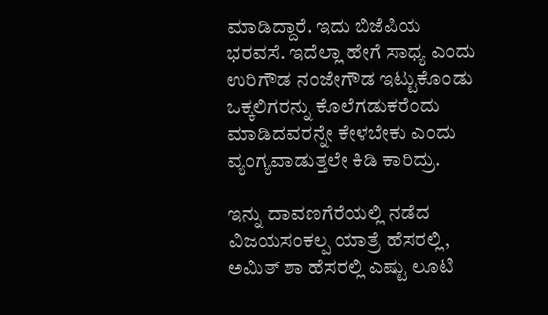ಮಾಡಿದ್ದಾರೆ. ಇದು ಬಿಜೆಪಿಯ ಭರವಸೆ. ಇದೆಲ್ಲಾ ಹೇಗೆ ಸಾಧ್ಯ ಎಂದು ಉರಿಗೌಡ ನಂಜೇಗೌಡ ಇಟ್ಟುಕೊಂಡು ಒಕ್ಕಲಿಗರನ್ನು ಕೊಲೆಗಡುಕರೆಂದು ಮಾಡಿದವರನ್ನೇ ಕೇಳಬೇಕು ಎಂದು ವ್ಯಂಗ್ಯವಾಡುತ್ತಲೇ ಕಿಡಿ ಕಾರಿದ್ರು.

ಇನ್ನು ದಾವಣಗೆರೆಯಲ್ಲಿ ನಡೆದ ವಿಜಯಸಂಕಲ್ಪ ಯಾತ್ರೆ ಹೆಸರಲ್ಲಿ, ಅಮಿತ್ ಶಾ ಹೆಸರಲ್ಲಿ ಎಷ್ಟು ಲೂಟಿ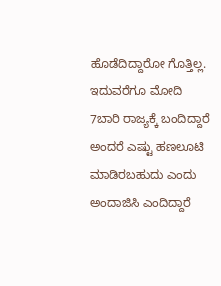ಹೊಡೆದಿದ್ದಾರೋ ಗೊತ್ತಿಲ್ಲ. ಇದುವರೆಗೂ ಮೋದಿ 7ಬಾರಿ ರಾಜ್ಯಕ್ಕೆ ಬಂದಿದ್ದಾರೆ ಅಂದರೆ ಎಷ್ಟು ಹಣಲೂಟಿ ಮಾಡಿರಬಹುದು ಎಂದು ಅಂದಾಜಿಸಿ ಎಂದಿದ್ದಾರೆ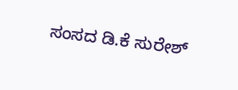ಸಂಸದ ಡಿ.ಕೆ ಸುರೇಶ್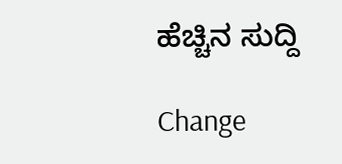ಹೆಚ್ಚಿನ ಸುದ್ದಿ

Change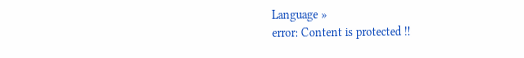Language »
error: Content is protected !!